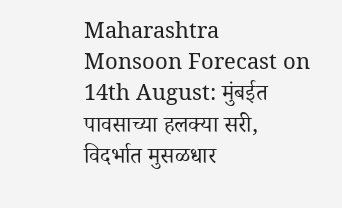Maharashtra Monsoon Forecast on 14th August: मुंबईत पावसाच्या हलक्या सरी, विदर्भात मुसळधार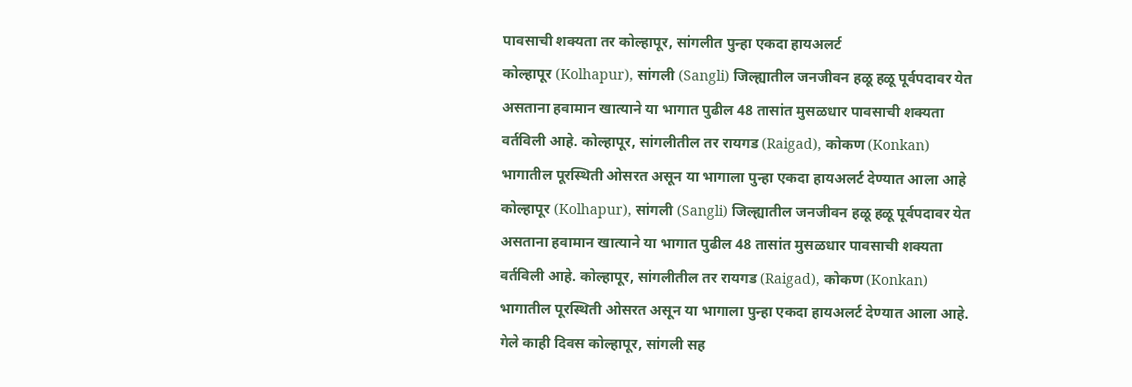पावसाची शक्यता तर कोल्हापूर, सांगलीत पुन्हा एकदा हायअलर्ट
कोल्हापूर (Kolhapur), सांगली (Sangli) जिल्ह्यातील जनजीवन हळू हळू पूर्वपदावर येत असताना हवामान खात्याने या भागात पुढील 48 तासांत मुसळधार पावसाची शक्यता वर्तविली आहे. कोल्हापूर, सांगलीतील तर रायगड (Raigad), कोकण (Konkan) भागातील पूरस्थिती ओसरत असून या भागाला पुन्हा एकदा हायअलर्ट देण्यात आला आहे
कोल्हापूर (Kolhapur), सांगली (Sangli) जिल्ह्यातील जनजीवन हळू हळू पूर्वपदावर येत असताना हवामान खात्याने या भागात पुढील 48 तासांत मुसळधार पावसाची शक्यता वर्तविली आहे. कोल्हापूर, सांगलीतील तर रायगड (Raigad), कोकण (Konkan) भागातील पूरस्थिती ओसरत असून या भागाला पुन्हा एकदा हायअलर्ट देण्यात आला आहे. गेले काही दिवस कोल्हापूर, सांगली सह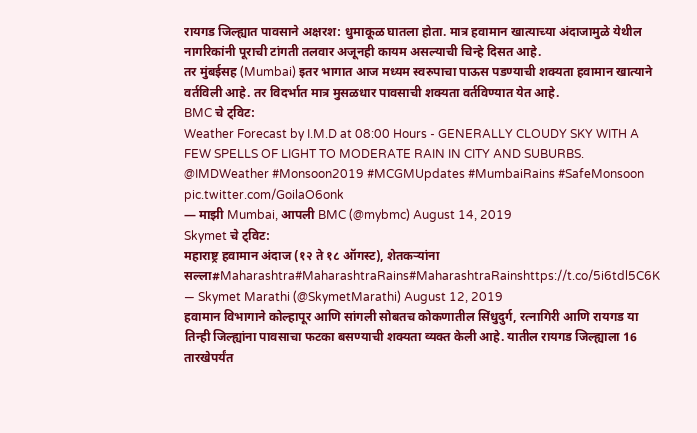रायगड जिल्ह्यात पावसाने अक्षरश: धुमाकूळ घातला होता. मात्र हवामान खात्याच्या अंदाजामुळे येथील नागरिकांनी पूराची टांगती तलवार अजूनही कायम असल्याची चिन्हे दिसत आहे.
तर मुंबईसह (Mumbai) इतर भागात आज मध्यम स्वरुपाचा पाऊस पडण्याची शक्यता हवामान खात्याने वर्तविली आहे. तर विदर्भात मात्र मुसळधार पावसाची शक्यता वर्तविण्यात येत आहे.
BMC चे ट्विट:
Weather Forecast by I.M.D at 08:00 Hours - GENERALLY CLOUDY SKY WITH A FEW SPELLS OF LIGHT TO MODERATE RAIN IN CITY AND SUBURBS. @IMDWeather #Monsoon2019 #MCGMUpdates #MumbaiRains #SafeMonsoon pic.twitter.com/GoilaO6onk
— माझी Mumbai, आपली BMC (@mybmc) August 14, 2019
Skymet चे ट्विट:
महाराष्ट्र हवामान अंदाज (१२ ते १८ ऑगस्ट), शेतकऱ्यांना सल्ला#Maharashtra#MaharashtraRains#MaharashtraRainshttps://t.co/5i6tdl5C6K
— Skymet Marathi (@SkymetMarathi) August 12, 2019
हवामान विभागाने कोल्हापूर आणि सांगली सोबतच कोकणातील सिंधुदुर्ग, रत्नागिरी आणि रायगड या तिन्ही जिल्ह्यांना पावसाचा फटका बसण्याची शक्यता व्यक्त केली आहे. यातील रायगड जिल्ह्याला 16 तारखेपर्यंत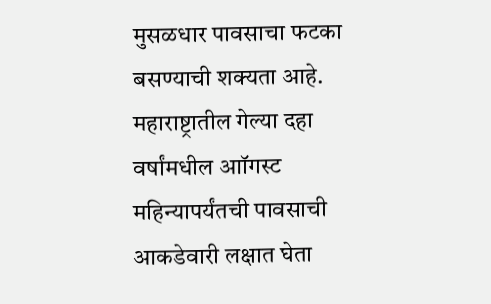मुसळधार पावसाचा फटका बसण्याची शक्यता आहे.
महाराष्ट्रातील गेल्या दहा वर्षांमधील आॉगस्ट महिन्यापर्यंतची पावसाची आकडेवारी लक्षात घेता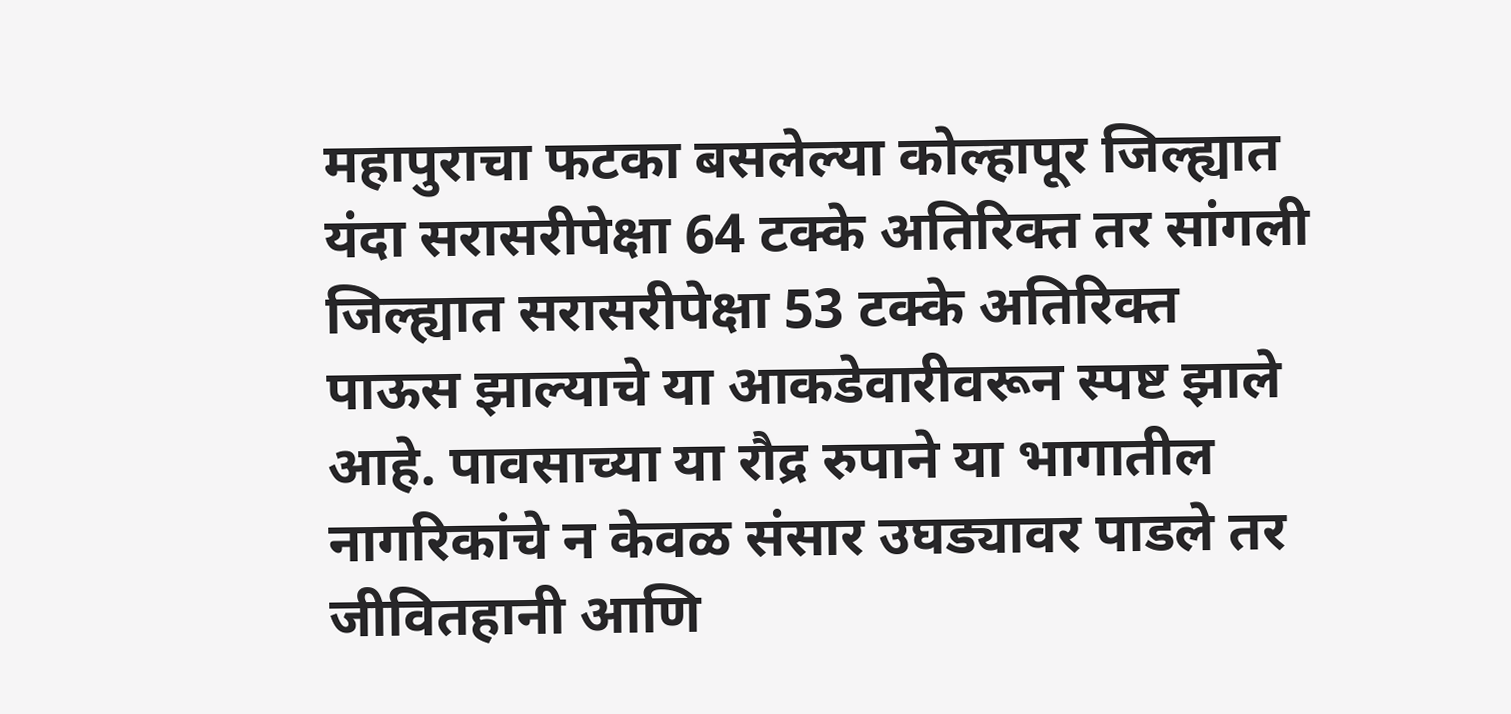महापुराचा फटका बसलेल्या कोल्हापूर जिल्ह्यात यंदा सरासरीपेक्षा 64 टक्के अतिरिक्त तर सांगली जिल्ह्यात सरासरीपेक्षा 53 टक्के अतिरिक्त पाऊस झाल्याचे या आकडेवारीवरून स्पष्ट झाले आहे. पावसाच्या या रौद्र रुपाने या भागातील नागरिकांचे न केवळ संसार उघड्यावर पाडले तर जीवितहानी आणि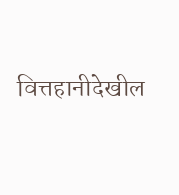वित्तहानीदेखील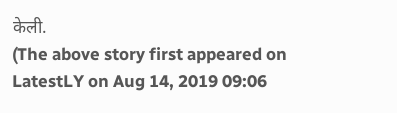केली.
(The above story first appeared on LatestLY on Aug 14, 2019 09:06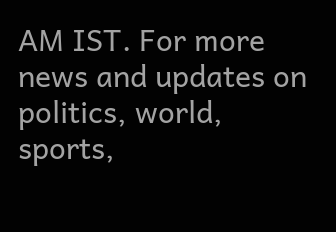AM IST. For more news and updates on politics, world, sports,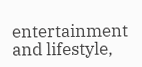entertainment and lifestyle,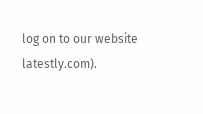log on to our website latestly.com).